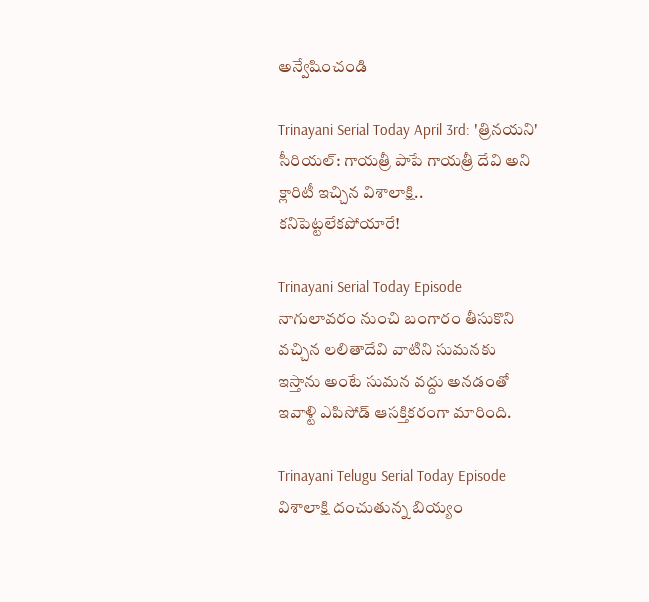అన్వేషించండి

Trinayani Serial Today April 3rd: 'త్రినయని' సీరియల్: గాయత్రీ పాపే గాయత్రీ దేవి అని క్లారిటీ ఇచ్చిన విశాలాక్షి.. కనిపెట్టలేకపోయారే!

Trinayani Serial Today Episode నాగులావరం నుంచి బంగారం తీసుకొని వచ్చిన లలితాదేవి వాటిని సుమనకు ఇస్తాను అంటే సుమన వద్దు అనడంతో ఇవాళ్టి ఎపిసోడ్ ఆసక్తికరంగా మారింది.

Trinayani Telugu Serial Today Episode విశాలాక్షి దంచుతున్న బియ్యం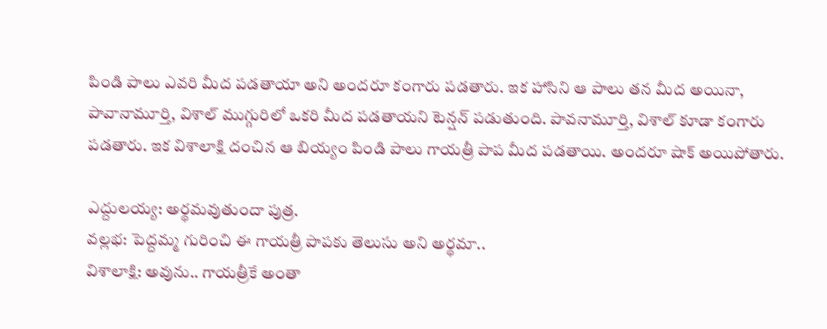పిండి పాలు ఎవరి మీద పడతాయా అని అందరూ కంగారు పడతారు. ఇక హాసిని ఆ పాలు తన మీద అయినా, పావానామూర్తి, విశాల్‌ ముగ్గురిలో ఒకరి మీద పడతాయని టెన్షన్ పడుతుంది. పావనామూర్తి, విశాల్ కూడా కంగారు పడతారు. ఇక విశాలాక్షి దంచిన ఆ బియ్యం పిండి పాలు గాయత్రీ పాప మీద పడతాయి. అందరూ షాక్ అయిపోతారు.

ఎద్దులయ్య: అర్థమవుతుందా పుత్ర.
వల్లభ: పెద్దమ్మ గురించి ఈ గాయత్రీ పాపకు తెలుసు అని అర్థమా..
విశాలాక్షి: అవును.. గాయత్రీకే అంతా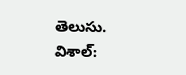తెలుసు.
విశాల్: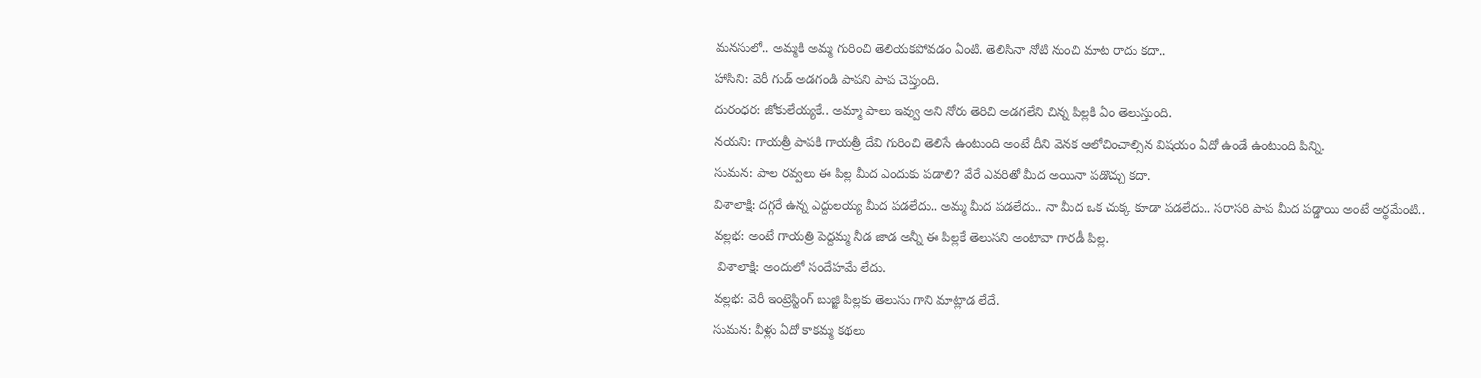మనసులో.. అమ్మకి అమ్మ గురించి తెలియకపోవడం ఏంటి. తెలిసినా నోటి నుంచి మాట రాదు కదా..
హాసిని: వెరీ గుడ్ అడగండి పాపని పాప చెప్తుంది.
దురంధర: జోకులేయ్యకే.. అమ్మా పాలు ఇవ్వు అని నోరు తెరిచి అడగలేని చిన్న పిల్లకి ఏం తెలుస్తుంది.
నయని: గాయత్రీ పాపకి గాయత్రీ దేవి గురించి తెలిసే ఉంటుంది అంటే దీని వెనక ఆలోచించాల్సిన విషయం ఏదో ఉండే ఉంటుంది పిన్ని.
సుమన: పాల రవ్వలు ఈ పిల్ల మీద ఎందుకు పడాలి? వేరే ఎవరితో మీద అయినా పడొచ్చు కదా.
విశాలాక్షి: దగ్గరే ఉన్న ఎద్దులయ్య మీద పడలేదు.. అమ్మ మీద పడలేదు.. నా మీద ఒక చుక్క కూడా పడలేదు.. సరాసరి పాప మీద పడ్డాయి అంటే అర్థమేంటి..
వల్లభ: అంటే గాయత్రి పెద్దమ్మ నీడ జాడ అన్నీ ఈ పిల్లకే తెలుసని అంటావా గారడీ పిల్ల.
 విశాలాక్షి: అందులో సందేహమే లేదు.
వల్లభ: వెరీ ఇంట్రెస్టింగ్ బుజ్జి పిల్లకు తెలుసు గాని మాట్లాడ లేదే.
సుమన: వీళ్లు ఏదో కాకమ్మ కథలు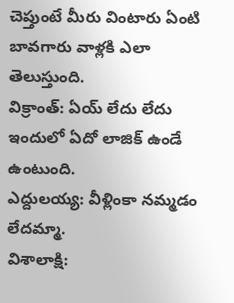చెప్తుంటే మీరు వింటారు ఏంటి బావగారు వాళ్లకి ఎలా తెలుస్తుంది.
విక్రాంత్: ఏయ్ లేదు లేదు ఇందులో ఏదో లాజిక్ ఉండే ఉంటుంది.
ఎద్దులయ్య: వీళ్లింకా నమ్మడం లేదమ్మా.
విశాలాక్షి: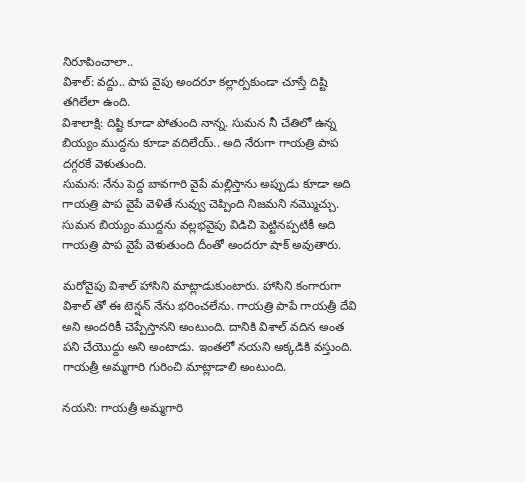నిరూపించాలా..
విశాల్: వద్దు.. పాప వైపు అందరూ కల్లార్పకుండా చూస్తే దిష్టి తగిలేలా ఉంది.
విశాలాక్షి: దిష్టి కూడా పోతుంది నాన్న. సుమన నీ చేతిలో ఉన్న బియ్యం ముద్దను కూడా వదిలేయ్.. అది నేరుగా గాయత్రి పాప దగ్గరకే వెళుతుంది.
సుమన: నేను పెద్ద బావగారి వైపే మల్లిస్తాను అప్పుడు కూడా అది గాయత్రి పాప వైపే వెళితే నువ్వు చెప్పింది నిజమని నమ్మొచ్చు. సుమన బియ్యం ముద్దను వల్లభవైపు విడిచి పెట్టినప్పటికీ అది గాయత్రి పాప వైపే వెళుతుంది దీంతో అందరూ షాక్ అవుతారు.

మరోవైపు విశాల్ హాసిని మాట్లాడుకుంటారు. హాసిని కంగారుగా విశాల్ తో ఈ టెన్షన్ నేను భరించలేను. గాయత్రి పాపే గాయత్రీ దేవి అని అందరికీ చెప్పేస్తానని అంటుంది. దానికి విశాల్ వదిన అంత పని చేయొద్దు అని అంటాడు. ఇంతలో నయని అక్కడికి వస్తుంది. గాయత్రీ అమ్మగారి గురించి మాట్లాడాలి అంటుంది.

నయని: గాయత్రీ అమ్మగారి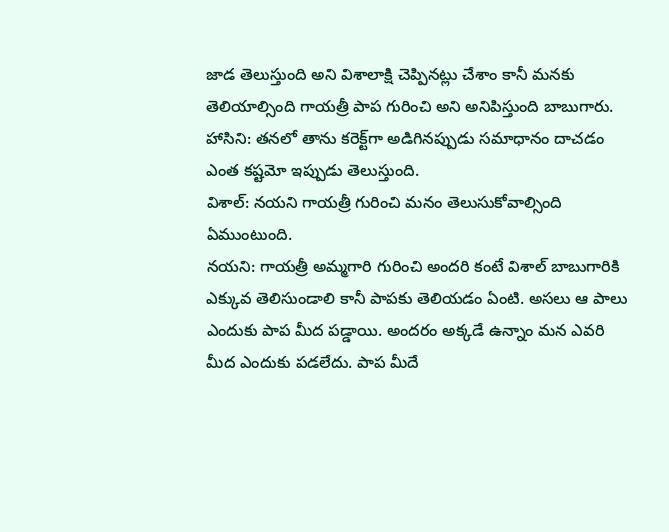జాడ తెలుస్తుంది అని విశాలాక్షి చెప్పినట్లు చేశాం కానీ మనకు తెలియాల్సింది గాయత్రీ పాప గురించి అని అనిపిస్తుంది బాబుగారు.
హాసిని: తనలో తాను కరెక్ట్‌గా అడిగినప్పుడు సమాధానం దాచడం ఎంత కష్టమో ఇప్పుడు తెలుస్తుంది.
విశాల్: నయని గాయత్రీ గురించి మనం తెలుసుకోవాల్సింది ఏముంటుంది.
నయని: గాయత్రీ అమ్మగారి గురించి అందరి కంటే విశాల్ బాబుగారికి ఎక్కువ తెలిసుండాలి కానీ పాపకు తెలియడం ఏంటి. అసలు ఆ పాలు ఎందుకు పాప మీద పడ్డాయి. అందరం అక్కడే ఉన్నాం మన ఎవరి మీద ఎందుకు పడలేదు. పాప మీదే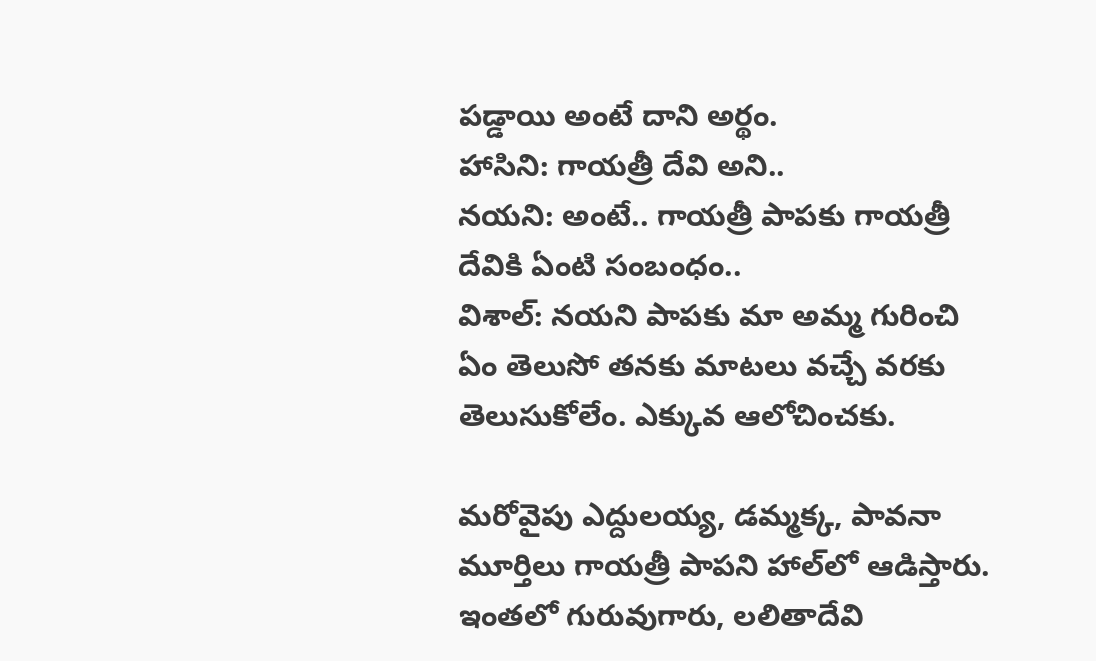పడ్డాయి అంటే దాని అర్థం.
హాసిని: గాయత్రీ దేవి అని..
నయని: అంటే.. గాయత్రీ పాపకు గాయత్రీ దేవికి ఏంటి సంబంధం..
విశాల్: నయని పాపకు మా అమ్మ గురించి ఏం తెలుసో తనకు మాటలు వచ్చే వరకు తెలుసుకోలేం. ఎక్కువ ఆలోచించకు.

మరోవైపు ఎద్దులయ్య, డమ్మక్క, పావనా మూర్తిలు గాయత్రీ పాపని హాల్‌లో ఆడిస్తారు. ఇంతలో గురువుగారు, లలితాదేవి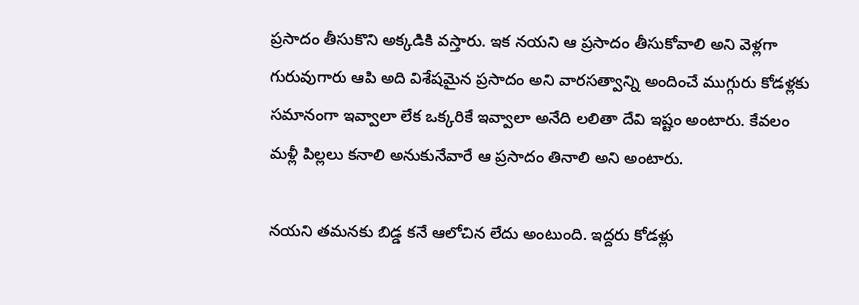ప్రసాదం తీసుకొని అక్కడికి వస్తారు. ఇక నయని ఆ ప్రసాదం తీసుకోవాలి అని వెళ్లగా గురువుగారు ఆపి అది విశేషమైన ప్రసాదం అని వారసత్వాన్ని అందించే ముగ్గురు కోడళ్లకు సమానంగా ఇవ్వాలా లేక ఒక్కరికే ఇవ్వాలా అనేది లలితా దేవి ఇష్టం అంటారు. కేవలం మళ్లీ పిల్లలు కనాలి అనుకునేవారే ఆ ప్రసాదం తినాలి అని అంటారు.

నయని తమనకు బిడ్డ కనే ఆలోచిన లేదు అంటుంది. ఇద్దరు కోడళ్లు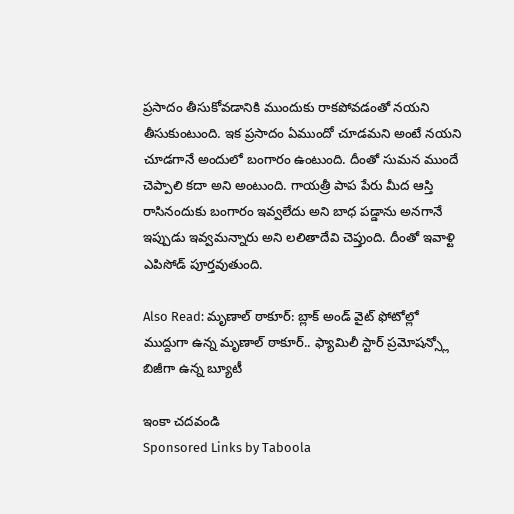ప్రసాదం తీసుకోవడానికి ముందుకు రాకపోవడంతో నయని తీసుకుంటుంది. ఇక ప్రసాదం ఏముందో చూడమని అంటే నయని చూడగానే అందులో బంగారం ఉంటుంది. దీంతో సుమన ముందే చెప్పాలి కదా అని అంటుంది. గాయత్రీ పాప పేరు మీద ఆస్తి రాసినందుకు బంగారం ఇవ్వలేదు అని బాధ పడ్డాను అనగానే ఇప్పుడు ఇవ్వమన్నారు అని లలితాదేవి చెప్తుంది. దీంతో ఇవాళ్టి ఎపిసోడ్ పూర్తవుతుంది.

Also Read: మృణాల్ ఠాకూర్: బ్లాక్ అండ్ వైట్ ఫోటోల్లో ముద్దుగా ఉన్న మృణాల్ ఠాకూర్.. ఫ్యామిలీ స్టార్ ప్రమోషన్స్లో బిజీగా ఉన్న బ్యూటీ

ఇంకా చదవండి
Sponsored Links by Taboola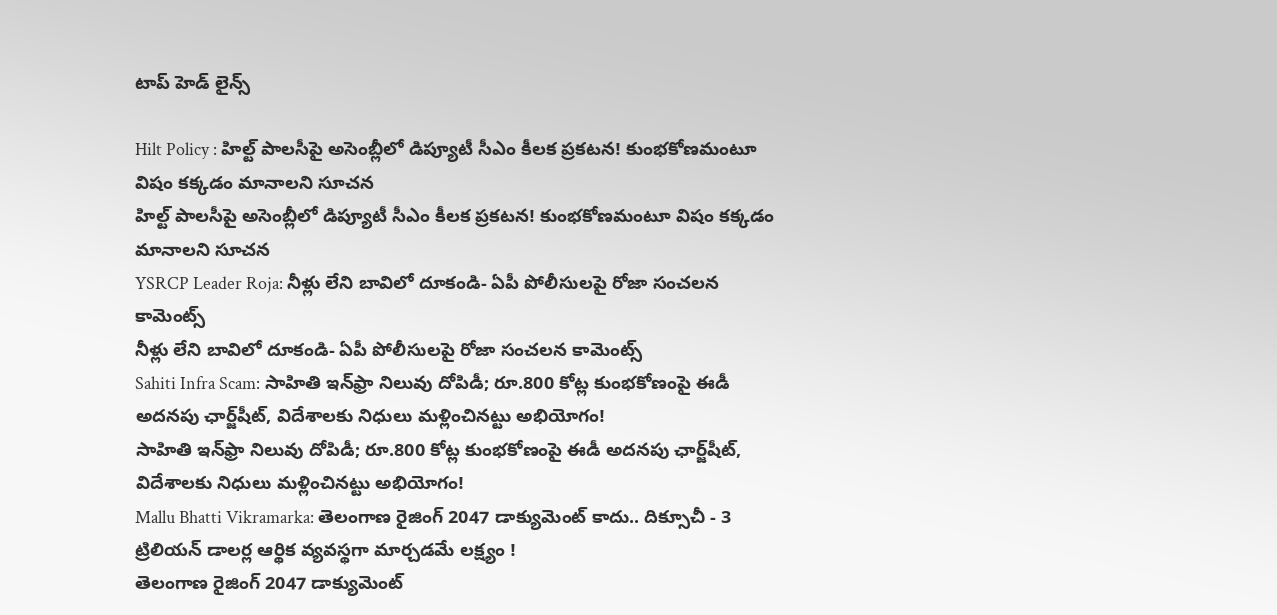టాప్ హెడ్ లైన్స్

Hilt Policy : హిల్ట్ పాలసీపై అసెంబ్లీలో డిప్యూటీ సీఎం కీలక ప్రకటన! కుంభకోణమంటూ విషం కక్కడం మానాలని సూచన
హిల్ట్ పాలసీపై అసెంబ్లీలో డిప్యూటీ సీఎం కీలక ప్రకటన! కుంభకోణమంటూ విషం కక్కడం మానాలని సూచన
YSRCP Leader Roja: నీళ్లు లేని బావిలో దూకండి- ఏపీ పోలీసులపై రోజా సంచలన కామెంట్స్
నీళ్లు లేని బావిలో దూకండి- ఏపీ పోలీసులపై రోజా సంచలన కామెంట్స్
Sahiti Infra Scam: సాహితి ఇన్‌ఫ్రా నిలువు దోపిడీ; రూ.800 కోట్ల కుంభకోణంపై ఈడీ అదనపు ఛార్జ్‌షీట్‌, విదేశాలకు నిధులు మళ్లించినట్టు అభియోగం!
సాహితి ఇన్‌ఫ్రా నిలువు దోపిడీ; రూ.800 కోట్ల కుంభకోణంపై ఈడీ అదనపు ఛార్జ్‌షీట్‌, విదేశాలకు నిధులు మళ్లించినట్టు అభియోగం!
Mallu Bhatti Vikramarka: తెలంగాణ రైజింగ్ 2047 డాక్యుమెంట్ కాదు.. దిక్సూచీ - 3 ట్రిలియన్ డాలర్ల ఆర్థిక వ్యవస్థగా మార్చడమే లక్ష్యం !
తెలంగాణ రైజింగ్ 2047 డాక్యుమెంట్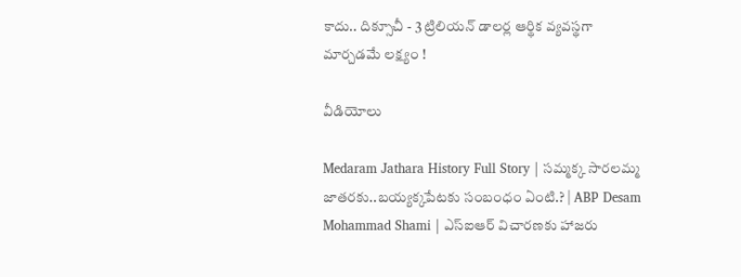కాదు.. దిక్సూచీ - 3 ట్రిలియన్ డాలర్ల ఆర్థిక వ్యవస్థగా మార్చడమే లక్ష్యం !

వీడియోలు

Medaram Jathara History Full Story | సమ్మక్క సారలమ్మ జాతరకు..బయ్యక్కపేటకు సంబంధం ఏంటి.? | ABP Desam
Mohammad Shami | ఎస్ఐఆర్ విచారణకు హాజరు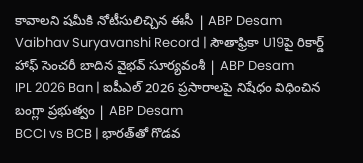కావాలని షమీకి నోటీసులిచ్చిన ఈసీ | ABP Desam
Vaibhav Suryavanshi Record | సౌతాఫ్రికా U19పై రికార్డ్ హాఫ్ సెంచరీ బాదిన వైభవ్ సూర్యవంశీ | ABP Desam
IPL 2026 Ban | ఐపీఎల్ 2026 ప్రసారాలపై నిషేధం విధించిన బంగ్లా ప్రభుత్వం | ABP Desam
BCCI vs BCB | భారత్‌తో గొడవ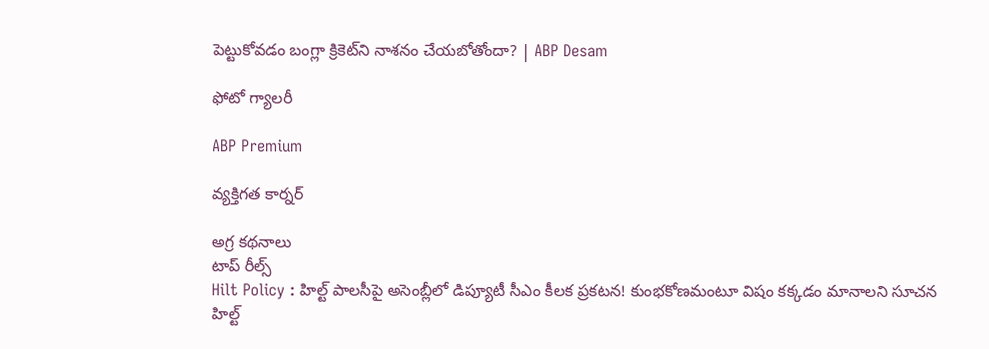పెట్టుకోవడం బంగ్లా క్రికెట్‌ని నాశనం చేయబోతోందా? | ABP Desam

ఫోటో గ్యాలరీ

ABP Premium

వ్యక్తిగత కార్నర్

అగ్ర కథనాలు
టాప్ రీల్స్
Hilt Policy : హిల్ట్ పాలసీపై అసెంబ్లీలో డిప్యూటీ సీఎం కీలక ప్రకటన! కుంభకోణమంటూ విషం కక్కడం మానాలని సూచన
హిల్ట్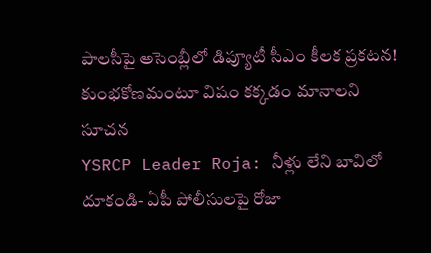పాలసీపై అసెంబ్లీలో డిప్యూటీ సీఎం కీలక ప్రకటన! కుంభకోణమంటూ విషం కక్కడం మానాలని సూచన
YSRCP Leader Roja: నీళ్లు లేని బావిలో దూకండి- ఏపీ పోలీసులపై రోజా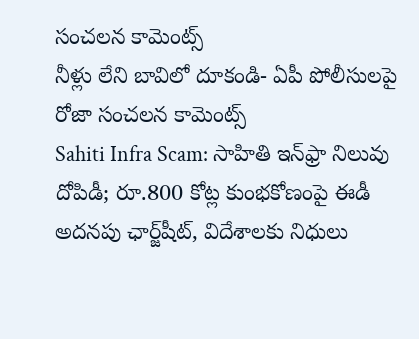సంచలన కామెంట్స్
నీళ్లు లేని బావిలో దూకండి- ఏపీ పోలీసులపై రోజా సంచలన కామెంట్స్
Sahiti Infra Scam: సాహితి ఇన్‌ఫ్రా నిలువు దోపిడీ; రూ.800 కోట్ల కుంభకోణంపై ఈడీ అదనపు ఛార్జ్‌షీట్‌, విదేశాలకు నిధులు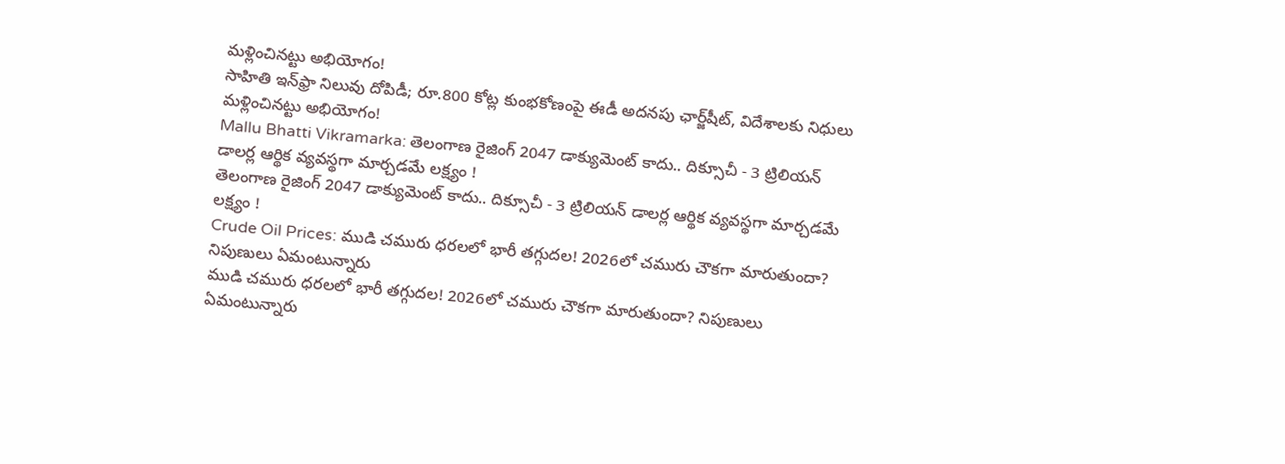మళ్లించినట్టు అభియోగం!
సాహితి ఇన్‌ఫ్రా నిలువు దోపిడీ; రూ.800 కోట్ల కుంభకోణంపై ఈడీ అదనపు ఛార్జ్‌షీట్‌, విదేశాలకు నిధులు మళ్లించినట్టు అభియోగం!
Mallu Bhatti Vikramarka: తెలంగాణ రైజింగ్ 2047 డాక్యుమెంట్ కాదు.. దిక్సూచీ - 3 ట్రిలియన్ డాలర్ల ఆర్థిక వ్యవస్థగా మార్చడమే లక్ష్యం !
తెలంగాణ రైజింగ్ 2047 డాక్యుమెంట్ కాదు.. దిక్సూచీ - 3 ట్రిలియన్ డాలర్ల ఆర్థిక వ్యవస్థగా మార్చడమే లక్ష్యం !
Crude Oil Prices: ముడి చమురు ధరలలో భారీ తగ్గుదల! 2026లో చమురు చౌకగా మారుతుందా? నిపుణులు ఏమంటున్నారు
ముడి చమురు ధరలలో భారీ తగ్గుదల! 2026లో చమురు చౌకగా మారుతుందా? నిపుణులు ఏమంటున్నారు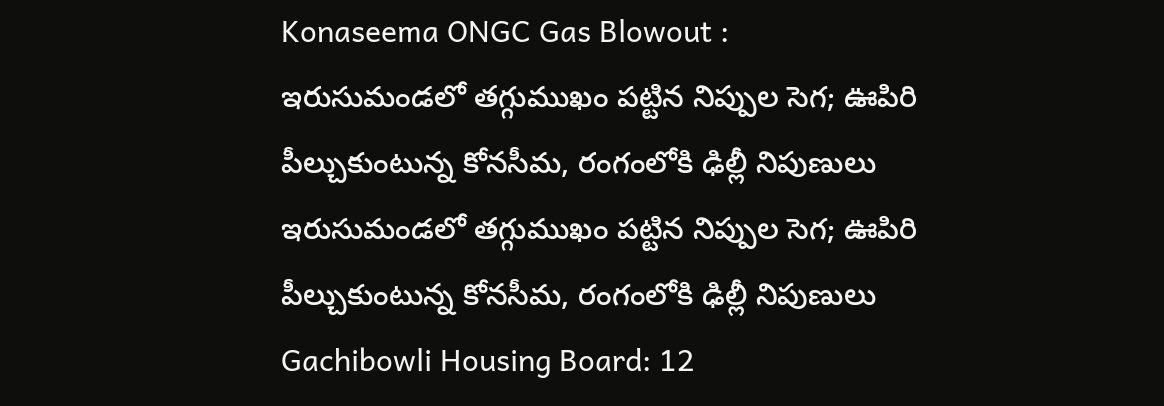Konaseema ONGC Gas Blowout : ఇరుసుమండలో తగ్గుముఖం పట్టిన నిప్పుల సెగ; ఊపిరి పీల్చుకుంటున్న కోనసీమ, రంగంలోకి ఢిల్లీ నిపుణులు
ఇరుసుమండలో తగ్గుముఖం పట్టిన నిప్పుల సెగ; ఊపిరి పీల్చుకుంటున్న కోనసీమ, రంగంలోకి ఢిల్లీ నిపుణులు
Gachibowli Housing Board: 12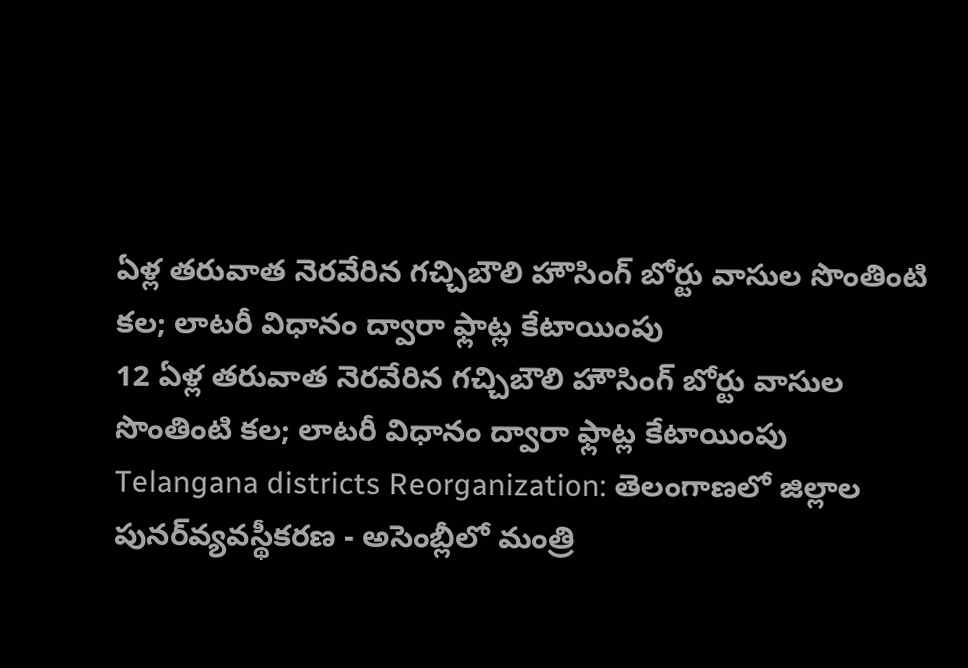ఏళ్ల తరువాత నెరవేరిన గచ్చిబౌలి హౌసింగ్ బోర్టు వాసుల సొంతింటి కల; లాటరీ విధానం ద్వారా ఫ్లాట్ల కేటాయింపు
12 ఏళ్ల తరువాత నెరవేరిన గచ్చిబౌలి హౌసింగ్ బోర్టు వాసుల సొంతింటి కల; లాటరీ విధానం ద్వారా ఫ్లాట్ల కేటాయింపు
Telangana districts Reorganization: తెలంగాణలో జిల్లాల పునర్‌వ్యవస్థీకరణ - అసెంబ్లీలో మంత్రి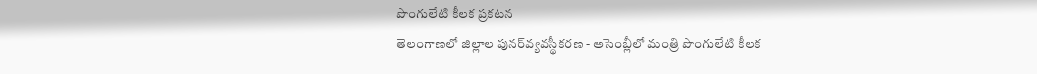పొంగులేటి కీలక ప్రకటన
తెలంగాణలో జిల్లాల పునర్‌వ్యవస్థీకరణ - అసెంబ్లీలో మంత్రి పొంగులేటి కీలక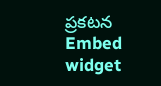ప్రకటన
Embed widget